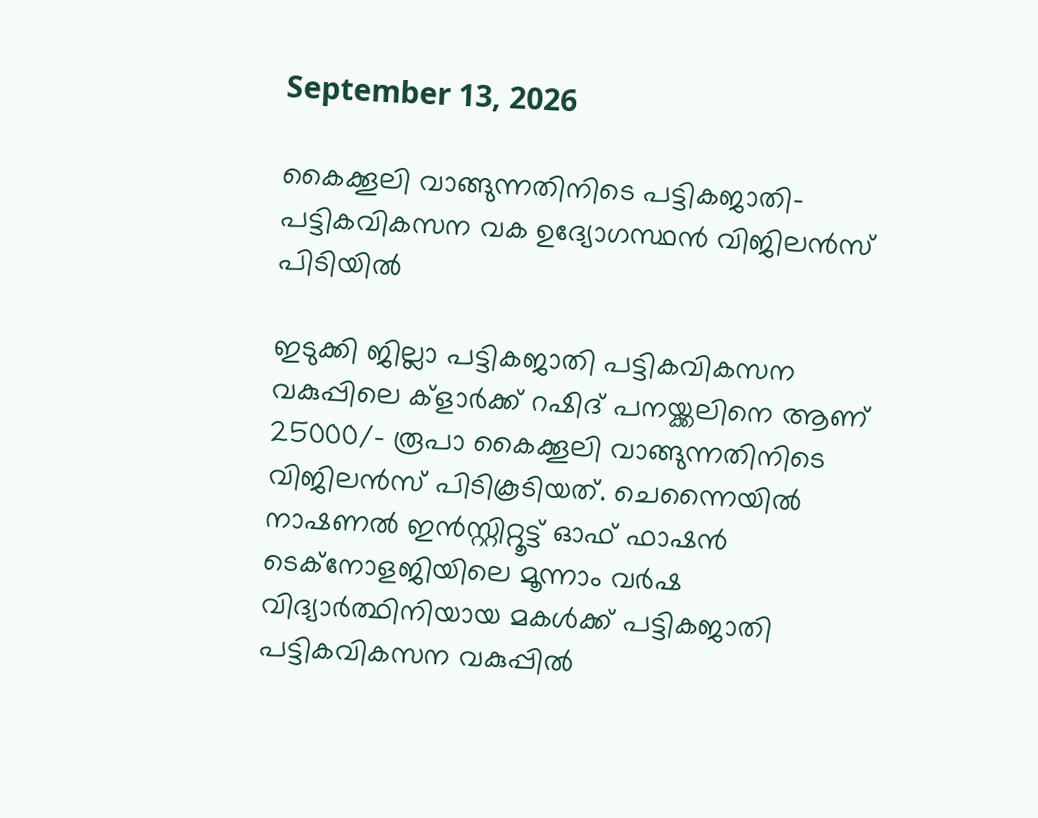September 13, 2026

കൈക്കൂലി വാങ്ങുന്നതിനിടെ പട്ടികജാതി-പട്ടികവികസന വക ഉദ്യോഗസ്ഥന്‍ വിജിലന്‍സ്‌ പിടിയില്‍

ഇടുക്കി ജില്ലാ പട്ടികജാതി പട്ടികവികസന വകുപ്പിലെ ക്ളാര്‍ക്ക്‌ റഷിദ്‌ പനയ്ക്കലിനെ ആണ്‌ 25000/- രൂപാ കൈക്കൂലി വാങ്ങുന്നതിനിടെ വിജിലന്‍സ്‌ പിടികൂടിയത്‌. ചെന്നൈയില്‍ നാഷണല്‍ ഇന്‍സ്റ്റിറ്റൂട്ട്‌ ഓഫ്‌ ഫാഷന്‍
ടെക്നോളജിയിലെ മൂന്നാം വര്‍ഷ വിദ്യാര്‍ത്ഥിനിയായ മകള്‍ക്ക്‌ പട്ടികജാതി പട്ടികവികസന വകുപ്പില്‍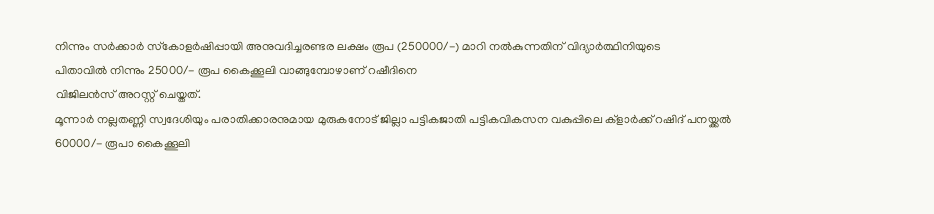നിന്നും സര്‍ക്കാര്‍ സ്‌കോളര്‍ഷിപ്പായി അനുവദിച്ചരണ്ടര ലക്ഷം രൂപ (250000/-) മാറി നല്‍കുന്നതിന്‌ വിദ്യാര്‍ത്ഥിനിയുടെ
പിതാവില്‍ നിന്നും 25000/- രൂപ കൈക്കൂലി വാങ്ങുമ്പോഴാണ്‌ റഷീദിനെ
വിജിലന്‍സ്‌ അറസ്റ്റ്‌ ചെയ്തത്‌.
മൂന്നാര്‍ നല്ലതണ്ണി സ്വദേശിയും പരാതിക്കാരനുമായ മുരുകനോട്‌ ജില്ലാ പട്ടികജാതി പട്ടികവികസന വകുപ്പിലെ ക്ളാര്‍ക്ക്‌ റഷിദ്‌ പനയ്ക്കല്‍ 60000/- രൂപാ കൈക്കൂലി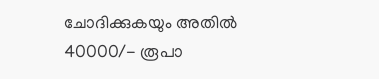ചോദിക്കുകയും അതില്‍ 40000/- രൂപാ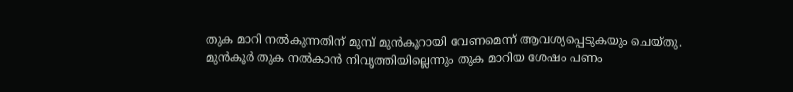തുക മാറി നല്‍കുന്നതിന്‌ മുമ്പ്‌ മുന്‍കൂറായി വേണമെന്ന്‌ ആവശ്യപ്പെടുകയും ചെയ്തു. മുന്‍കൂര്‍ തുക നല്‍കാന്‍ നിവൃത്തിയില്ലെന്നും തുക മാറിയ ശേഷം പണം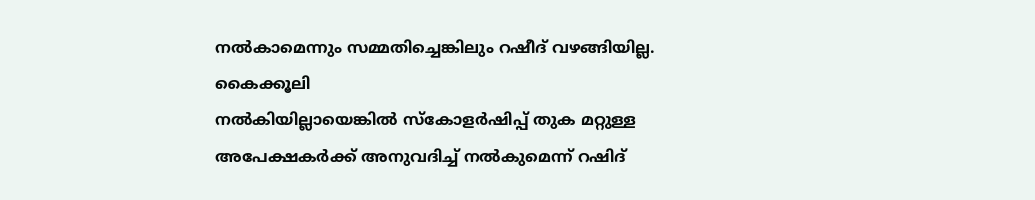നല്‍കാമെന്നും സമ്മതിച്ചെങ്കിലും റഷീദ്‌ വഴങ്ങിയില്ല. കൈക്കൂലി
നല്‍കിയില്ലായെങ്കില്‍ സ്‌കോളര്‍ഷിപ്പ്‌ തുക മറ്റുള്ള അപേക്ഷകര്‍ക്ക്‌ അനുവദിച്ച്‌ നല്‍കുമെന്ന്‌ റഷിദ്‌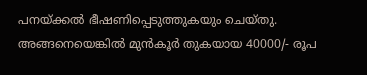പനയ്ക്കല്‍ ഭീഷണിപ്പെടുത്തുകയും ചെയ്തു.
അങ്ങനെയെങ്കില്‍ മുന്‍കൂര്‍ തുകയായ 40000/- രൂപ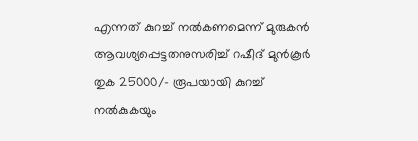എന്നത്‌ കുറച്ച്‌ നല്‍കണമെന്ന്‌ മുരുകന്‍ ആവശ്യപ്പെട്ടതനുസരിച്ച്‌ റഷീദ്‌ മുന്‍കൂര്‍ തുക 25000/- രൂപയായി കുറച്ച്‌ നല്‍കുകയും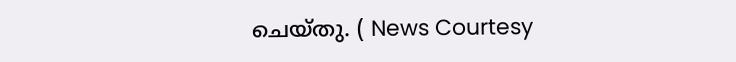ചെയ്തു. ( News Courtesy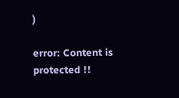)

error: Content is protected !!